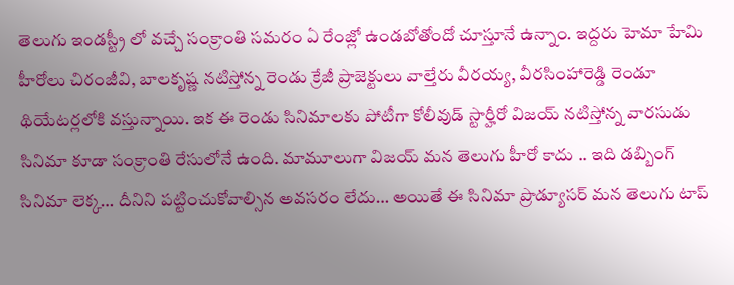తెలుగు ఇండస్ట్రీ లో వచ్చే సంక్రాంతి సమరం ఏ రేంజ్లో ఉండబోతోందో చూస్తూనే ఉన్నాం. ఇద్దరు హెమా హేమి హీరోలు చిరంజీవి, బాలకృష్ణ నటిస్తోన్న రెండు క్రేజీ ప్రాజెక్టులు వాల్తేరు వీరయ్య, వీరసింహారెడ్డి రెండూ థియేటర్లలోకి వస్తున్నాయి. ఇక ఈ రెండు సినిమాలకు పోటీగా కోలీవుడ్ స్టార్హీరో విజయ్ నటిస్తోన్న వారసుడు సినిమా కూడా సంక్రాంతి రేసులోనే ఉంది. మామూలుగా విజయ్ మన తెలుగు హీరో కాదు .. ఇది డబ్బింగ్ సినిమా లెక్క… దీనిని పట్టించుకోవాల్సిన అవసరం లేదు… అయితే ఈ సినిమా ప్రొడ్యూసర్ మన తెలుగు టాప్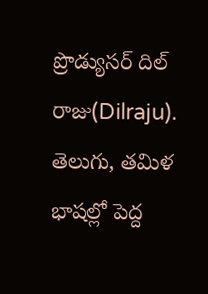ప్రొడ్యుసర్ దిల్ రాజు(Dilraju). తెలుగు, తమిళ భాషల్లో పెద్ద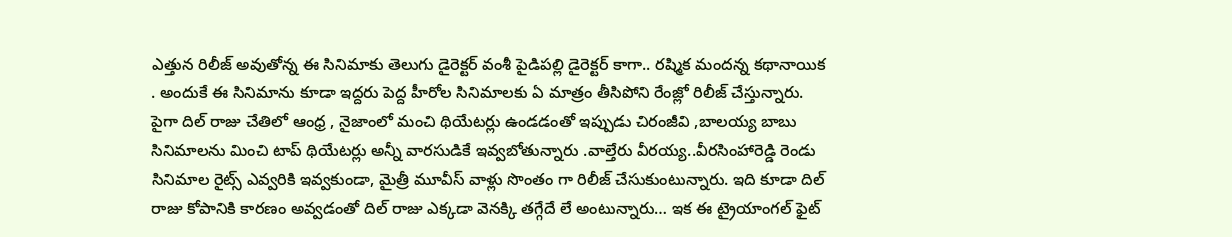ఎత్తున రిలీజ్ అవుతోన్న ఈ సినిమాకు తెలుగు డైరెక్టర్ వంశీ పైడిపల్లి డైరెక్టర్ కాగా.. రష్మిక మందన్న కథానాయిక . అందుకే ఈ సినిమాను కూడా ఇద్దరు పెద్ద హీరోల సినిమాలకు ఏ మాత్రం తీసిపోని రేంజ్లో రిలీజ్ చేస్తున్నారు. పైగా దిల్ రాజు చేతిలో ఆంధ్ర , నైజాంలో మంచి థియేటర్లు ఉండడంతో ఇప్పుడు చిరంజీవి ,బాలయ్య బాబు సినిమాలను మించి టాప్ థియేటర్లు అన్నీ వారసుడికే ఇవ్వబోతున్నారు .వాల్తేరు వీరయ్య..వీరసింహారెడ్డి రెండు సినిమాల రైట్స్ ఎవ్వరికి ఇవ్వకుండా, మైత్రీ మూవీస్ వాళ్లు సొంతం గా రిలీజ్ చేసుకుంటున్నారు. ఇది కూడా దిల్ రాజు కోపానికి కారణం అవ్వడంతో దిల్ రాజు ఎక్కడా వెనక్కి తగ్గేదే లే అంటున్నారు… ఇక ఈ ట్రైయాంగల్ ఫైట్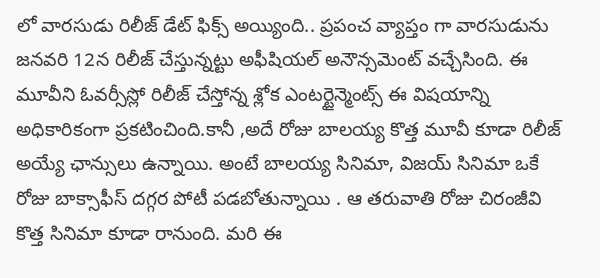లో వారసుడు రిలీజ్ డేట్ ఫిక్స్ అయ్యింది.. ప్రపంచ వ్యాప్తం గా వారసుడును జనవరి 12న రిలీజ్ చేస్తున్నట్టు అఫీషియల్ అనౌన్సమెంట్ వచ్చేసింది. ఈ మూవీని ఓవర్సీస్లో రిలీజ్ చేస్తోన్న శ్లోక ఎంటర్టైన్మెంట్స్ ఈ విషయాన్ని అధికారికంగా ప్రకటించింది.కానీ ,అదే రోజు బాలయ్య కొత్త మూవీ కూడా రిలీజ్ అయ్యే ఛాన్సులు ఉన్నాయి. అంటే బాలయ్య సినిమా, విజయ్ సినిమా ఒకే రోజు బాక్సాఫీస్ దగ్గర పోటీ పడబోతున్నాయి . ఆ తరువాతి రోజు చిరంజీవి కొత్త సినిమా కూడా రానుంది. మరి ఈ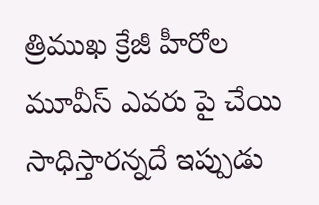త్రిముఖ క్రేజీ హీరోల మూవీస్ ఎవరు పై చేయి సాధిస్తారన్నదే ఇప్పుడు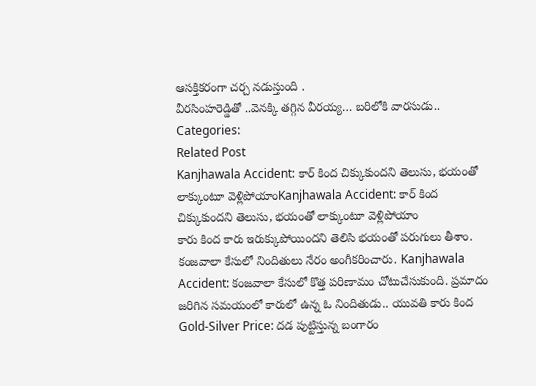ఆసక్తికరంగా చర్చ నడుస్తుంది .
వీరసింహరెడ్డితో ..వెనక్కి తగ్గిన వీరయ్య… బరిలోకి వారసుడు..
Categories:
Related Post
Kanjhawala Accident: కార్ కింద చిక్కుకుందని తెలుసు, భయంతో లాక్కుంటూ వెళ్లిపోయాంKanjhawala Accident: కార్ కింద చిక్కుకుందని తెలుసు, భయంతో లాక్కుంటూ వెళ్లిపోయాం
కారు కింద కారు ఇరుక్కుపోయిందని తెలిసి భయంతో పరుగులు తీశాం. కంజవాలా కేసులో నిందితులు నేరం అంగీకరించారు. Kanjhawala Accident: కంజవాలా కేసులో కొత్త పరిణామం చోటుచేసుకుంది. ప్రమాదం జరిగిన సమయంలో కారులో ఉన్న ఓ నిందితుడు.. యువతి కారు కింద
Gold-Silver Price: దడ పుట్టిస్తున్న బంగారం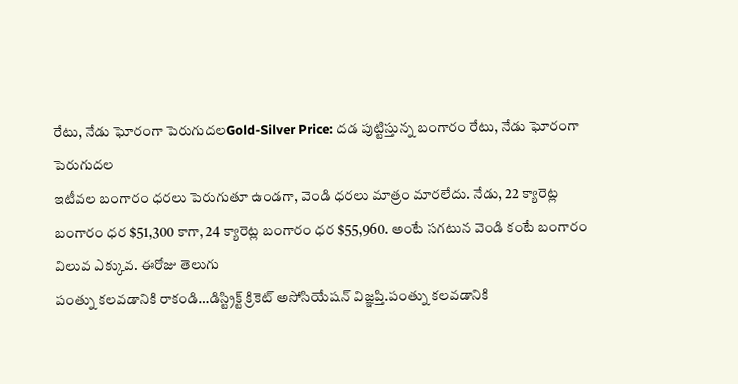రేటు, నేడు ఘోరంగా పెరుగుదలGold-Silver Price: దడ పుట్టిస్తున్న బంగారం రేటు, నేడు ఘోరంగా పెరుగుదల
ఇటీవల బంగారం ధరలు పెరుగుతూ ఉండగా, వెండి ధరలు మాత్రం మారలేదు. నేడు, 22 క్యారెట్ల బంగారం ధర $51,300 కాగా, 24 క్యారెట్ల బంగారం ధర $55,960. అంటే సగటున వెండి కంటే బంగారం విలువ ఎక్కువ. ఈరోజు తెలుగు
పంత్ను కలవడానికి రాకండి…డిస్ట్రిక్ట్ క్రికెట్ అసోసియేషన్ విజ్ఞప్తి.పంత్ను కలవడానికి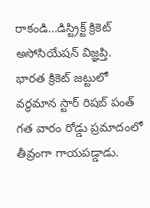రాకండి…డిస్ట్రిక్ట్ క్రికెట్ అసోసియేషన్ విజ్ఞప్తి.
భారత క్రికెట్ జట్టులో వర్ధమాన స్టార్ రిషబ్ పంత్ గత వారం రోడ్డు ప్రమాదంలో తీవ్రంగా గాయపడ్డాడు.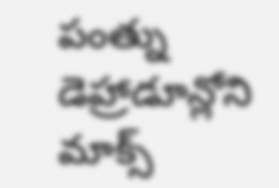పంత్ను డెహ్రాడూన్లోని మాక్స్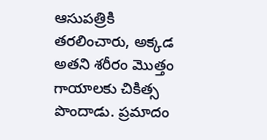ఆసుపత్రికి తరలించారు, అక్కడ అతని శరీరం మొత్తం గాయాలకు చికిత్స పొందాడు. ప్రమాదం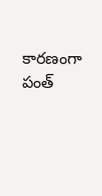కారణంగా పంత్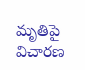మృతిపై విచారణ